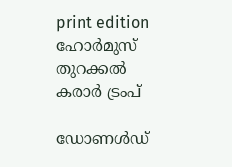print edition ഹോർമുസ് തുറക്കൽ കരാർ ട്രംപ്

ഡോണൾഡ്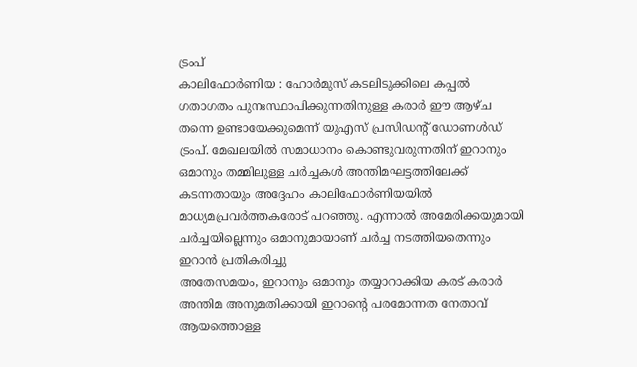ട്രംപ്
കാലിഫോർണിയ : ഹോർമുസ് കടലിടുക്കിലെ കപ്പൽ ഗതാഗതം പുനഃസ്ഥാപിക്കുന്നതിനുള്ള കരാർ ഈ ആഴ്ച തന്നെ ഉണ്ടായേക്കുമെന്ന് യുഎസ് പ്രസിഡന്റ് ഡോണൾഡ് ട്രംപ്. മേഖലയിൽ സമാധാനം കൊണ്ടുവരുന്നതിന് ഇറാനും ഒമാനും തമ്മിലുള്ള ചർച്ചകൾ അന്തിമഘട്ടത്തിലേക്ക് കടന്നതായും അദ്ദേഹം കാലിഫോർണിയയിൽ മാധ്യമപ്രവർത്തകരോട് പറഞ്ഞു. എന്നാൽ അമേരിക്കയുമായി ചർച്ചയില്ലെന്നും ഒമാനുമായാണ് ചർച്ച നടത്തിയതെന്നും ഇറാൻ പ്രതികരിച്ചു
അതേസമയം, ഇറാനും ഒമാനും തയ്യാറാക്കിയ കരട് കരാർ അന്തിമ അനുമതിക്കായി ഇറാന്റെ പരമോന്നത നേതാവ് ആയത്തൊള്ള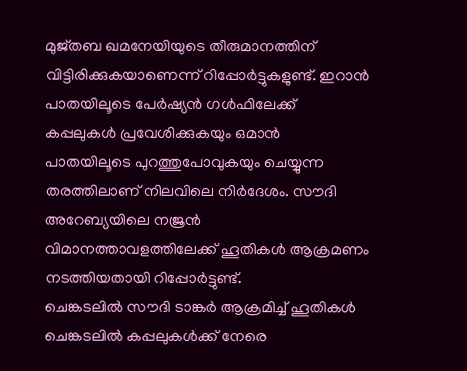മുജ്തബ ഖമനേയിയുടെ തീരുമാനത്തിന് വിട്ടിരിക്കുകയാണെന്ന് റിപ്പോർട്ടുകളുണ്ട്. ഇറാൻ പാതയിലൂടെ പേർഷ്യൻ ഗൾഫിലേക്ക് കപ്പലുകൾ പ്രവേശിക്കുകയും ഒമാൻ പാതയിലൂടെ പുറത്തുപോവുകയും ചെയ്യുന്ന തരത്തിലാണ് നിലവിലെ നിർദേശം. സൗദി അറേബ്യയിലെ നജ്രൻ വിമാനത്താവളത്തിലേക്ക് ഹൂതികൾ ആക്രമണം നടത്തിയതായി റിപ്പോർട്ടുണ്ട്.
ചെങ്കടലിൽ സൗദി ടാങ്കർ ആക്രമിച്ച് ഹൂതികൾ
ചെങ്കടലിൽ കപ്പലുകൾക്ക് നേരെ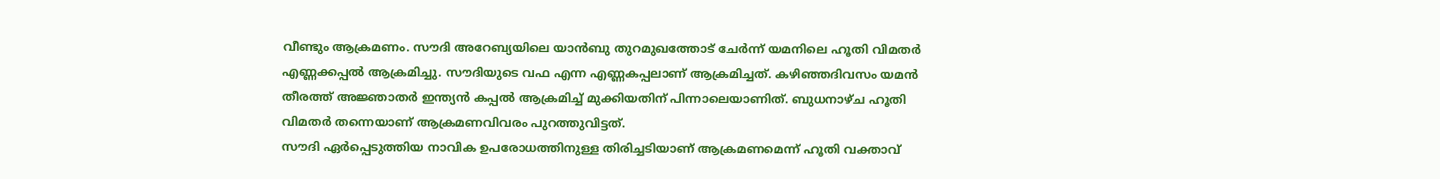വീണ്ടും ആക്രമണം. സൗദി അറേബ്യയിലെ യാൻബു തുറമുഖത്തോട് ചേർന്ന് യമനിലെ ഹൂതി വിമതർ എണ്ണക്കപ്പൽ ആക്രമിച്ചു. സൗദിയുടെ വഫ എന്ന എണ്ണകപ്പലാണ് ആക്രമിച്ചത്. കഴിഞ്ഞദിവസം യമൻ തീരത്ത് അജ്ഞാതർ ഇന്ത്യൻ കപ്പൽ ആക്രമിച്ച് മുക്കിയതിന് പിന്നാലെയാണിത്. ബുധനാഴ്ച ഹൂതി വിമതർ തന്നെയാണ് ആക്രമണവിവരം പുറത്തുവിട്ടത്.
സൗദി ഏർപ്പെടുത്തിയ നാവിക ഉപരോധത്തിനുള്ള തിരിച്ചടിയാണ് ആക്രമണമെന്ന് ഹൂതി വക്താവ്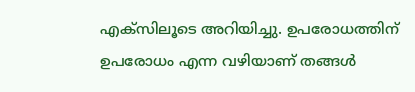എക്സിലൂടെ അറിയിച്ചു. ഉപരോധത്തിന് ഉപരോധം എന്ന വഴിയാണ് തങ്ങൾ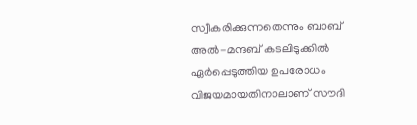സ്വീകരിക്കുന്നതെന്നും ബാബ് അൽ-മന്ദബ് കടലിടുക്കിൽ ഏർപ്പെടുത്തിയ ഉപരോധം വിജയമായതിനാലാണ് സൗദി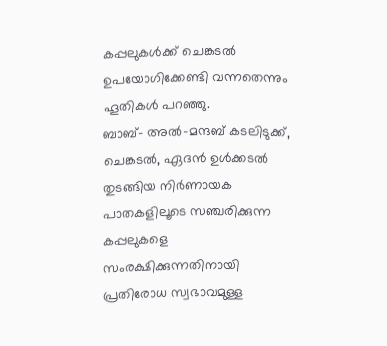കപ്പലുകൾക്ക് ചെങ്കടൽ ഉപയോഗിക്കേണ്ടി വന്നതെന്നും ഹൂതികൾ പറഞ്ഞു.
ബാബ്- അൽ-മന്ദബ് കടലിടുക്ക്, ചെങ്കടൽ, ഏദൻ ഉൾക്കടൽ തുടങ്ങിയ നിർണായക പാതകളിലൂടെ സഞ്ചരിക്കുന്ന കപ്പലുകളെ സംരക്ഷിക്കുന്നതിനായി പ്രതിരോധ സ്വഭാവമുള്ള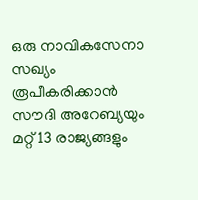ഒരു നാവികസേനാ സഖ്യം രൂപീകരിക്കാൻ സൗദി അറേബ്യയും മറ്റ് 13 രാജ്യങ്ങളും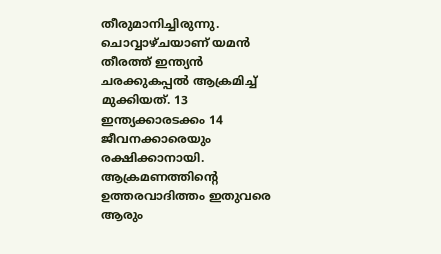തീരുമാനിച്ചിരുന്നു. ചൊവ്വാഴ്ചയാണ് യമൻ തീരത്ത് ഇന്ത്യൻ ചരക്കുകപ്പൽ ആക്രമിച്ച് മുക്കിയത്. 13 ഇന്ത്യക്കാരടക്കം 14 ജീവനക്കാരെയും രക്ഷിക്കാനായി. ആക്രമണത്തിന്റെ ഉത്തരവാദിത്തം ഇതുവരെ ആരും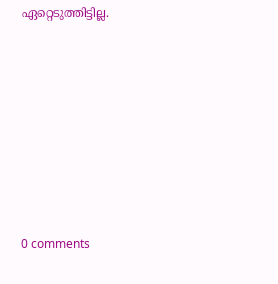ഏറ്റെടുത്തിട്ടില്ല.









0 comments